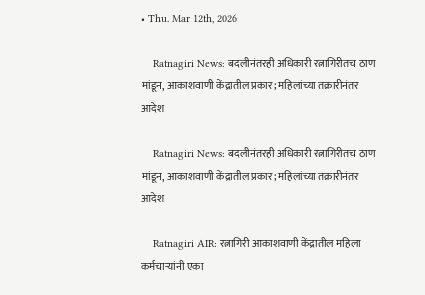• Thu. Mar 12th, 2026

    Ratnagiri News: बदलीनंतरही अधिकारी रत्नागिरीतच ठाण मांडून, आकाशवाणी केंद्रातील प्रकार; महिलांच्या तक्रारीनंतर आदेश

    Ratnagiri News: बदलीनंतरही अधिकारी रत्नागिरीतच ठाण मांडून, आकाशवाणी केंद्रातील प्रकार; महिलांच्या तक्रारीनंतर आदेश

    Ratnagiri AIR: रत्नागिरी आकाशवाणी केंद्रातील महिला कर्मचाऱ्यांनी एका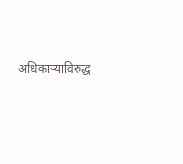अधिकाऱ्याविरुद्ध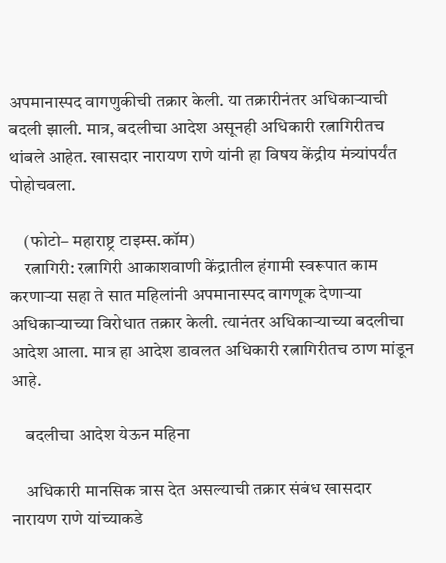अपमानास्पद वागणुकीची तक्रार केली. या तक्रारीनंतर अधिकाऱ्याची बदली झाली. मात्र, बदलीचा आदेश असूनही अधिकारी रत्नागिरीतच थांबले आहेत. खासदार नारायण राणे यांनी हा विषय केंद्रीय मंत्र्यांपर्यंत पोहोचवला.

    (फोटो– महाराष्ट्र टाइम्स.कॉम)
    रत्नागिरी: रत्नागिरी आकाशवाणी केंद्रातील हंगामी स्वरूपात काम करणाऱ्या सहा ते सात महिलांनी अपमानास्पद वागणूक देणाऱ्या अधिकाऱ्याच्या विरोधात तक्रार केली. त्यानंतर अधिकाऱ्याच्या बदलीचा आदेश आला. मात्र हा आदेश डावलत अधिकारी रत्नागिरीतच ठाण मांडून आहे.

    बदलीचा आदेश येऊन महिना

    अधिकारी मानसिक त्रास देत असल्याची तक्रार संबंध खासदार नारायण राणे यांच्याकडे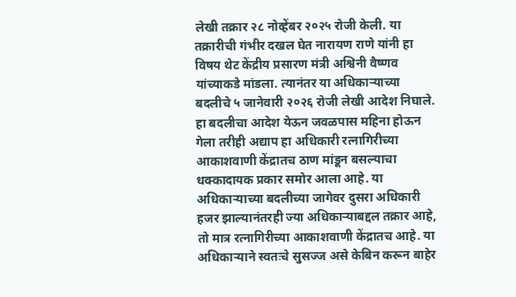लेखी तक्रार २८ नोव्हेंबर २०२५ रोजी केली. या तक्रारीची गंभीर दखल घेत नारायण राणे यांनी हा विषय थेट केंद्रीय प्रसारण मंत्री अश्विनी वैष्णव यांच्याकडे मांडला. त्यानंतर या अधिकाऱ्याच्या बदलीचे ५ जानेवारी २०२६ रोजी लेखी आदेश निघाले. हा बदलीचा आदेश येऊन जवळपास महिना होऊन गेला तरीही अद्याप हा अधिकारी रत्नागिरीच्या आकाशवाणी केंद्रातच ठाण मांडून बसल्याचा धक्कादायक प्रकार समोर आला आहे. या अधिकाऱ्याच्या बदलीच्या जागेवर दुसरा अधिकारी हजर झाल्यानंतरही ज्या अधिकाऱ्याबद्दल तक्रार आहे, तो मात्र रत्नागिरीच्या आकाशवाणी केंद्रातच आहे. या अधिकाऱ्याने स्वतःचे सुसज्ज असे केबिन करून बाहेर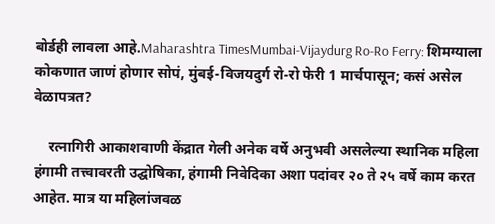बोर्डही लावला आहे.Maharashtra TimesMumbai-Vijaydurg Ro-Ro Ferry: शिमग्याला कोकणात जाणं होणार सोपं, मुंबई-विजयदुर्ग रो-रो फेरी 1 मार्चपासून; कसं असेल वेळापत्रत?

    रत्नागिरी आकाशवाणी केंद्रात गेली अनेक वर्षे अनुभवी असलेल्या स्थानिक महिला हंगामी तत्त्वावरती उद्घोषिका, हंगामी निवेदिका अशा पदांवर २० ते २५ वर्षे काम करत आहेत. मात्र या महिलांजवळ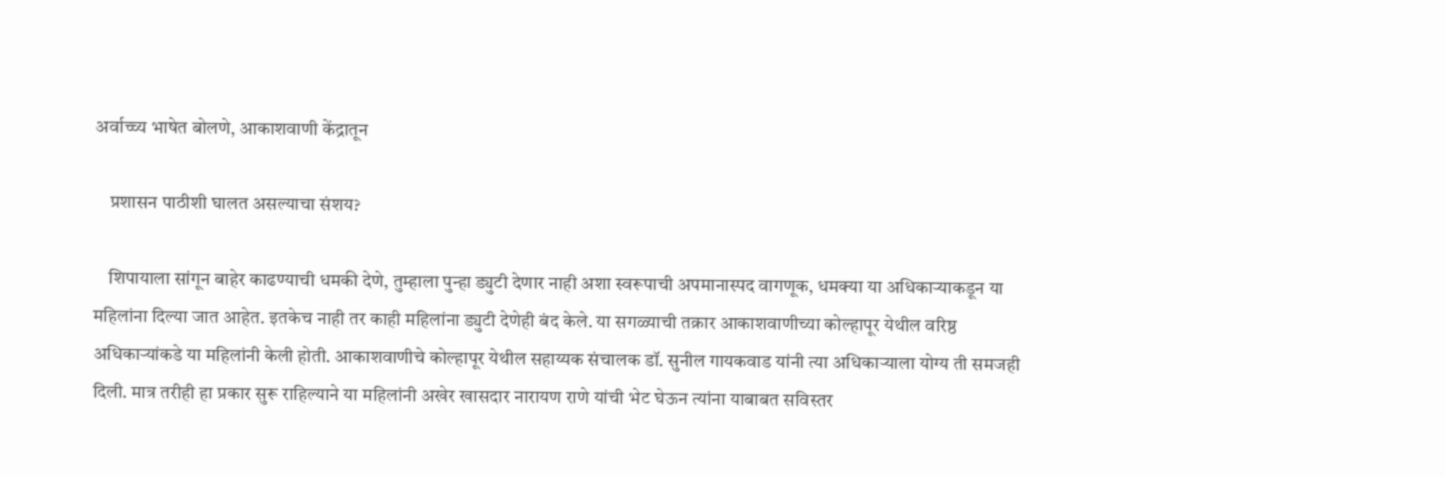अर्वाच्च्य भाषेत बोलणे, आकाशवाणी केंद्रातून

    प्रशासन पाठीशी घालत असल्याचा संशय?

    शिपायाला सांगून बाहेर काढण्याची धमकी देणे, तुम्हाला पुन्हा ड्युटी देणार नाही अशा स्वरूपाची अपमानास्पद वागणूक, धमक्या या अधिकाऱ्याकडून या महिलांना दिल्या जात आहेत. इतकेच नाही तर काही महिलांना ड्युटी देणेही बंद केले. या सगळ्याची तक्रार आकाशवाणीच्या कोल्हापूर येथील वरिष्ठ अधिकाऱ्यांकडे या महिलांनी केली होती. आकाशवाणीचे कोल्हापूर येथील सहाय्यक संचालक डॉ. सुनील गायकवाड यांनी त्या अधिकाऱ्याला योग्य ती समजही दिली. मात्र तरीही हा प्रकार सुरू राहिल्याने या महिलांनी अखेर खासदार नारायण राणे यांची भेट घेऊन त्यांना याबाबत सविस्तर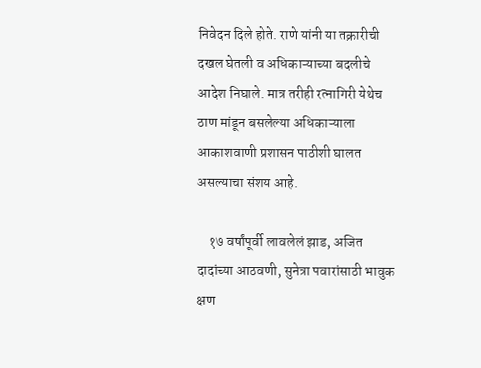निवेदन दिले होते. राणे यांनी या तक्रारीची दखल घेतली व अधिकाऱ्याच्या बदलीचे आदेश निघाले. मात्र तरीही रत्नागिरी येथेच ठाण मांडून बसलेल्या अधिकाऱ्याला आकाशवाणी प्रशासन पाठीशी घालत असल्याचा संशय आहे.

    १७ वर्षांपूर्वी लावलेलं झाड, अजित दादांच्या आठवणी, सुनेत्रा पवारांसाठी भावुक क्षण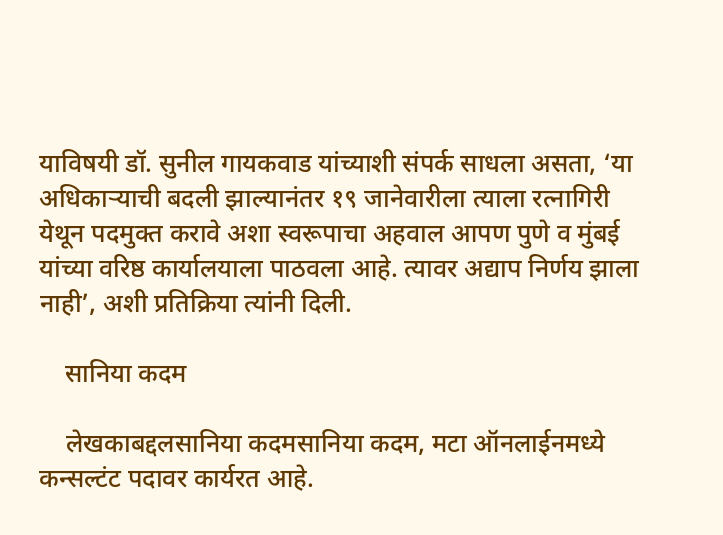याविषयी डॉ. सुनील गायकवाड यांच्याशी संपर्क साधला असता, ‘या अधिकाऱ्याची बदली झाल्यानंतर १९ जानेवारीला त्याला रत्नागिरी येथून पदमुक्त करावे अशा स्वरूपाचा अहवाल आपण पुणे व मुंबई यांच्या वरिष्ठ कार्यालयाला पाठवला आहे. त्यावर अद्याप निर्णय झाला नाही’, अशी प्रतिक्रिया त्यांनी दिली.

    सानिया कदम

    लेखकाबद्दलसानिया कदमसानिया कदम, मटा ऑनलाईनमध्ये कन्सल्टंट पदावर कार्यरत आहे.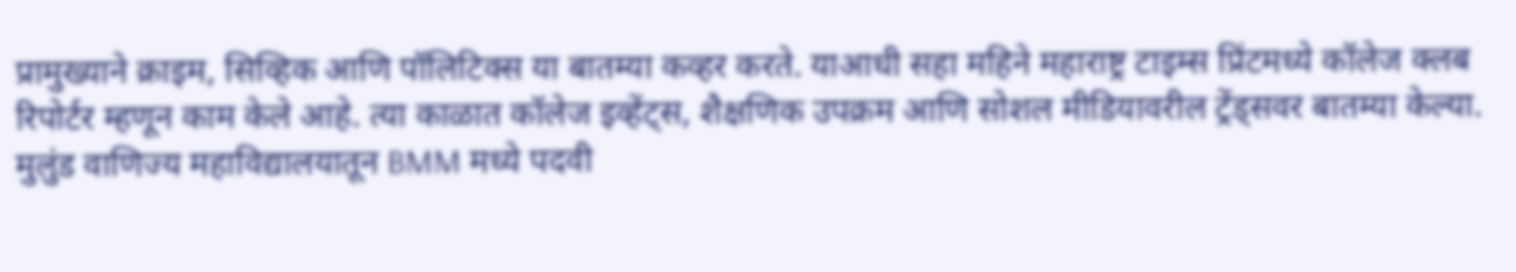प्रामुख्याने क्राइम, सिव्हिक आणि पॉलिटिक्स या बातम्या कव्हर करते. याआधी सहा महिने महाराष्ट्र टाइम्स प्रिंटमध्ये कॉलेज क्लब रिपोर्टर म्हणून काम केले आहे. त्या काळात कॉलेज इव्हेंट्स, शैक्षणिक उपक्रम आणि सोशल मीडियावरील ट्रेंड्सवर बातम्या केल्या. मुलुंड वाणिज्य महाविद्यालयातून BMM मध्ये पदवी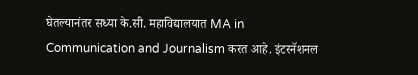घेतल्यानंतर सध्या के.सी. महाविद्यालयात MA in Communication and Journalism करत आहे. इंटरनॅशनल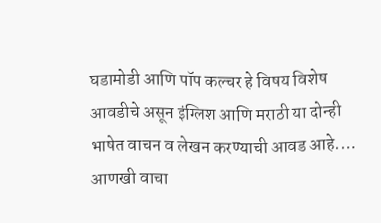घडामोडी आणि पॉप कल्चर हे विषय विशेष आवडीचे असून इंग्लिश आणि मराठी या दोन्ही भाषेत वाचन व लेखन करण्याची आवड आहे.… आणखी वाचा